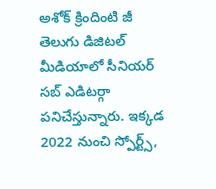అశోక్ క్రిందింటి జీ తెలుగు డిజిటల్ మీడియాలో సీనియర్ సబ్ ఎడిటర్గా పనిచేస్తున్నారు. ఇక్కడ 2022 నుంచి స్పోర్ట్స్,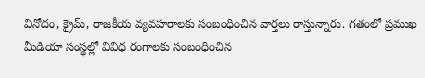వినోదం, క్రైమ్, రాజకీయ వ్యవహరాలకు సంబంధించిన వార్తలు రాస్తున్నారు. గతంలో ప్రముఖ మీడియా సంస్థల్లో వివిధ రంగాలకు సంబంధించిన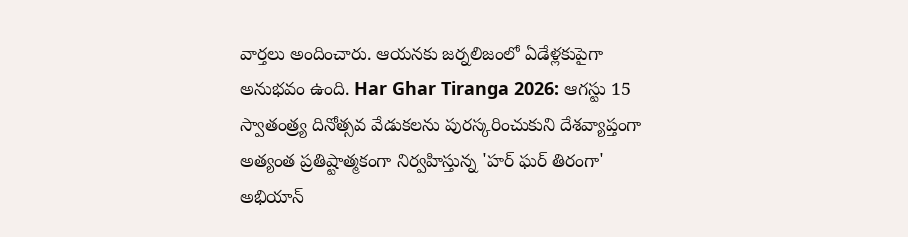వార్తలు అందించారు. ఆయనకు జర్నలిజంలో ఏడేళ్లకుపైగా అనుభవం ఉంది. Har Ghar Tiranga 2026: ఆగస్టు 15 స్వాతంత్ర్య దినోత్సవ వేడుకలను పురస్కరించుకుని దేశవ్యాప్తంగా అత్యంత ప్రతిష్టాత్మకంగా నిర్వహిస్తున్న 'హర్ ఘర్ తిరంగా' అభియాన్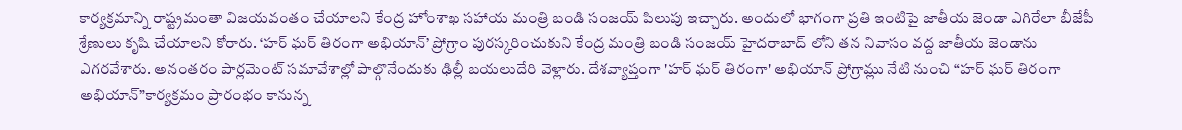కార్యక్రమాన్ని రాష్ట్రమంతా విజయవంతం చేయాలని కేంద్ర హోంశాఖ సహాయ మంత్రి బండి సంజయ్ పిలుపు ఇచ్చారు. అందులో భాగంగా ప్రతి ఇంటిపై జాతీయ జెండా ఎగిరేలా బీజేపీ శ్రేణులు కృషి చేయాలని కోరారు. ‘హర్ ఘర్ తిరంగా అభియాన్’ ప్రోగ్రాం పురస్కరించుకుని కేంద్ర మంత్రి బండి సంజయ్ హైదరాబాద్ లోని తన నివాసం వద్ద జాతీయ జెండాను ఎగరవేశారు. అనంతరం పార్లమెంట్ సమావేశాల్లో పాల్గొనేందుకు ఢిల్లీ బయలుదేరి వెళ్లారు. దేశవ్యాప్తంగా 'హర్ ఘర్ తిరంగా' అభియాన్ ప్రోగ్రామ్లు నేటి నుంచి “హర్ ఘర్ తిరంగా అభియాన్”కార్యక్రమం ప్రారంభం కానున్న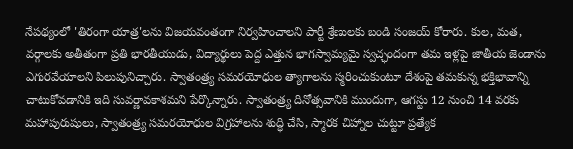నేపథ్యంలో 'తిరంగా యాత్ర'లను విజయవంతంగా నిర్వహించాలని పార్టీ శ్రేణులకు బండి సంజయ్ కోరారు. కుల, మత, వర్గాలకు అతీతంగా ప్రతి భారతీయుడు, విద్యార్థులు పెద్ద ఎత్తున భాగస్వామ్యమై స్వచ్ఛందంగా తమ ఇళ్లపై జాతీయ జెండాను ఎగురవేయాలని పిలుపునిచ్చారు. స్వాతంత్ర్య సమరయోధుల త్యాగాలను స్మరించుకుంటూ దేశంపై తమకున్న భక్తిభావాన్ని చాటుకోవడానికి ఇది సువర్ణావకాశమని పేర్కొన్నారు. స్వాతంత్ర్య దినోత్సవానికి ముందుగా, ఆగస్టు 12 నుంచి 14 వరకు మహాపురుషులు, స్వాతంత్ర్య సమరయోధుల విగ్రహాలను శుద్ధి చేసి, స్మారక చిహ్నాల చుట్టూ ప్రత్యేక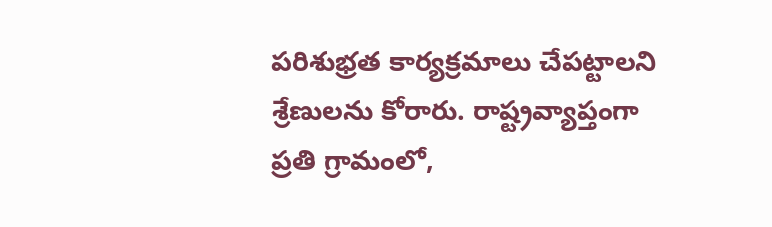పరిశుభ్రత కార్యక్రమాలు చేపట్టాలని శ్రేణులను కోరారు. రాష్ట్రవ్యాప్తంగా ప్రతి గ్రామంలో,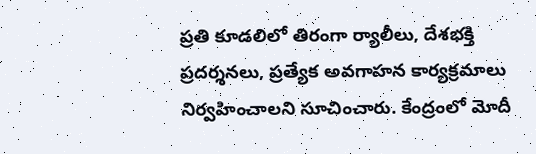ప్రతి కూడలిలో తిరంగా ర్యాలీలు, దేశభక్తి ప్రదర్శనలు, ప్రత్యేక అవగాహన కార్యక్రమాలు నిర్వహించాలని సూచించారు. కేంద్రంలో మోదీ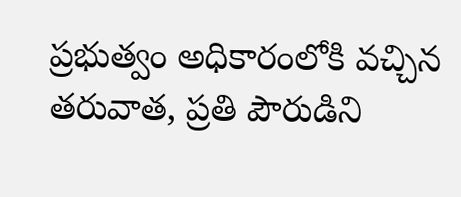ప్రభుత్వం అధికారంలోకి వచ్చిన తరువాత, ప్రతి పౌరుడిని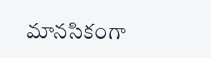మానసికంగా